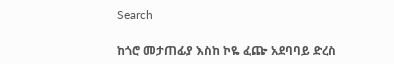Search

ከጎሮ መታጠፊያ እስከ ኮዬ ፈጬ አደባባይ ድረስ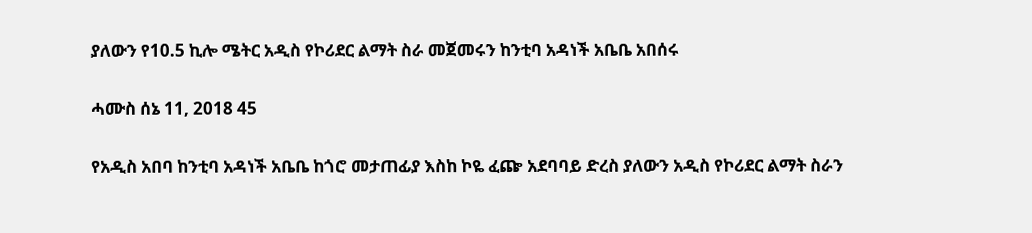ያለውን የ10.5 ኪሎ ሜትር አዲስ የኮሪደር ልማት ስራ መጀመሩን ከንቲባ አዳነች አቤቤ አበሰሩ

ሓሙስ ሰኔ 11, 2018 45

የአዲስ አበባ ከንቲባ አዳነች አቤቤ ከጎሮ መታጠፊያ እስከ ኮዬ ፈጬ አደባባይ ድረስ ያለውን አዲስ የኮሪደር ልማት ስራን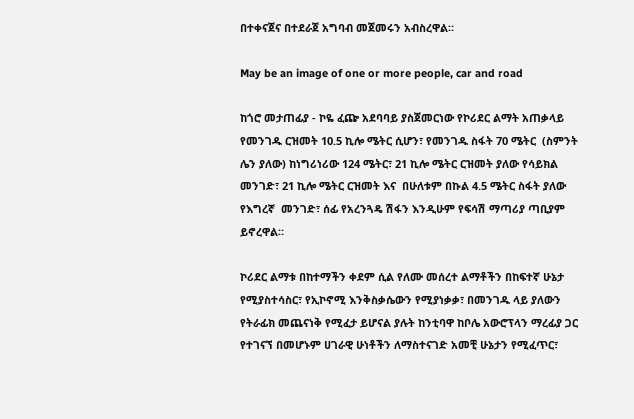በተቀናጀና በተደራጀ አግባብ መጀመሩን አብስረዋል።

May be an image of one or more people, car and road

ከጎሮ መታጠፊያ - ኮዬ ፈጬ አደባባይ ያስጀመርነው የኮሪደር ልማት አጠቃላይ የመንገዱ ርዝመት 10.5 ኪሎ ሜትር ሲሆን፣ የመንገዱ ስፋት 70 ሜትር  (ስምንት ሌን ያለው) ከነግሪነሪው 124 ሜትር፣ 21 ኪሎ ሜትር ርዝመት ያለው የሳይክል መንገድ፣ 21 ኪሎ ሜትር ርዝመት እና  በሁለቱም በኩል 4.5 ሜትር ስፋት ያለው  የእግረኛ  መንገድ፣ ሰፊ የአረንጓዴ ሽፋን እንዲሁም የፍሳሽ ማጣሪያ ጣቢያም ይኖረዋል።

ኮሪደር ልማቱ በከተማችን ቀደም ሲል የለሙ መሰረተ ልማቶችን በከፍተኛ ሁኔታ  የሚያስተሳስር፣ የኢኮኖሚ እንቅስቃሴውን የሚያነቃቃ፣ በመንገዱ ላይ ያለውን የትራፊክ መጨናነቅ የሚፈታ ይሆናል ያሉት ከንቲባዋ ከቦሌ አውሮፕላን ማረፊያ ጋር የተገናኘ በመሆኑም ሀገራዊ ሁነቶችን ለማስተናገድ አመቺ ሁኔታን የሚፈጥር፣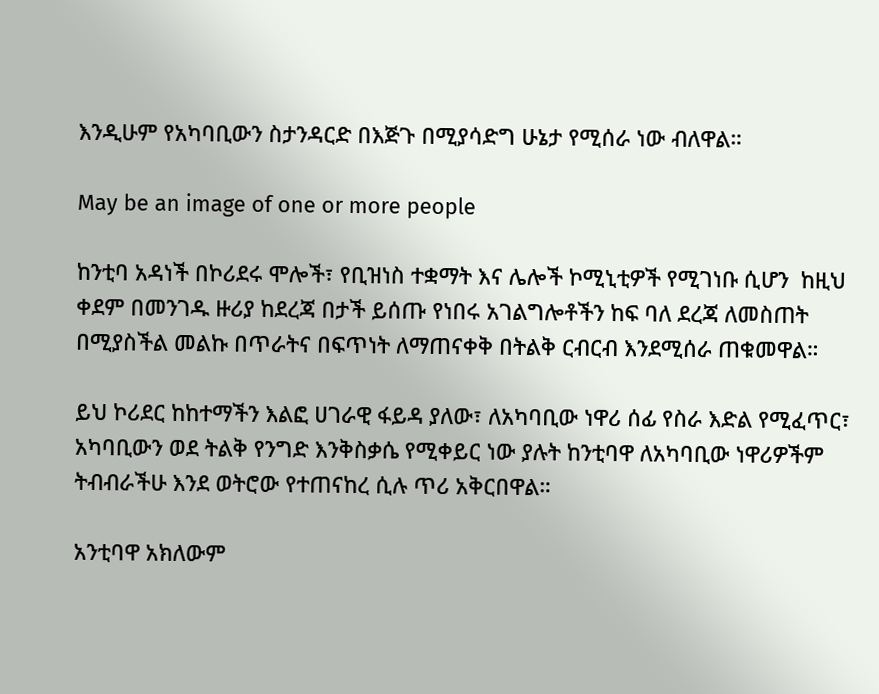እንዲሁም የአካባቢውን ስታንዳርድ በእጅጉ በሚያሳድግ ሁኔታ የሚሰራ ነው ብለዋል።

May be an image of one or more people

ከንቲባ አዳነች በኮሪደሩ ሞሎች፣ የቢዝነስ ተቋማት እና ሌሎች ኮሚኒቲዎች የሚገነቡ ሲሆን  ከዚህ ቀደም በመንገዱ ዙሪያ ከደረጃ በታች ይሰጡ የነበሩ አገልግሎቶችን ከፍ ባለ ደረጃ ለመስጠት በሚያስችል መልኩ በጥራትና በፍጥነት ለማጠናቀቅ በትልቅ ርብርብ እንደሚሰራ ጠቁመዋል።

ይህ ኮሪደር ከከተማችን እልፎ ሀገራዊ ፋይዳ ያለው፣ ለአካባቢው ነዋሪ ሰፊ የስራ እድል የሚፈጥር፣ አካባቢውን ወደ ትልቅ የንግድ እንቅስቃሴ የሚቀይር ነው ያሉት ከንቲባዋ ለአካባቢው ነዋሪዎችም ትብብራችሁ እንደ ወትሮው የተጠናከረ ሲሉ ጥሪ አቅርበዋል።

አንቲባዋ አክለውም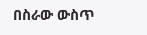በስራው ውስጥ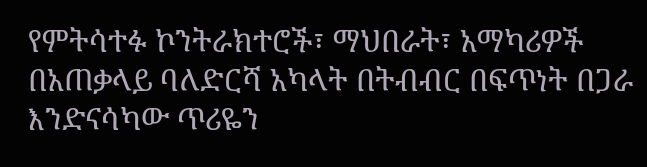የምትሳተፉ ኮንትራክተሮች፣ ማህበራት፣ አማካሪዎች በአጠቃላይ ባለድርሻ አካላት በትብብር በፍጥነት በጋራ እንድናሳካው ጥሪዬን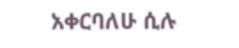አቀርባለሁ ሲሉ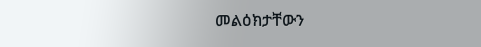መልዕክታቸውን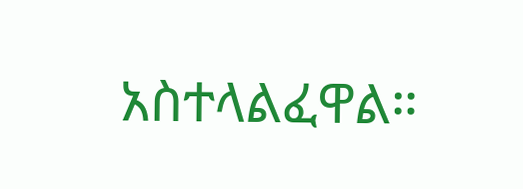አስተላልፈዋል።